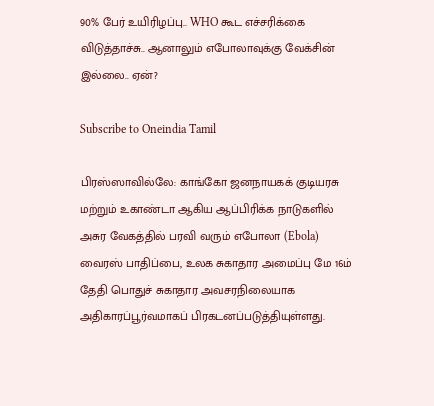90% பேர் உயிரிழப்பு.. WHO கூட எச்சரிக்கை விடுத்தாச்சு.. ஆனாலும் எபோலாவுக்கு வேக்சின் இல்லை.. ஏன்?

Subscribe to Oneindia Tamil

பிரஸ்ஸாவில்லே: காங்கோ ஜனநாயகக் குடியரசு மற்றும் உகாண்டா ஆகிய ஆப்பிரிக்க நாடுகளில் அசுர வேகத்தில் பரவி வரும் எபோலா (Ebola) வைரஸ் பாதிப்பை, உலக சுகாதார அமைப்பு மே 16ம் தேதி பொதுச் சுகாதார அவசரநிலையாக அதிகாரப்பூர்வமாகப் பிரகடனப்படுத்தியுள்ளது.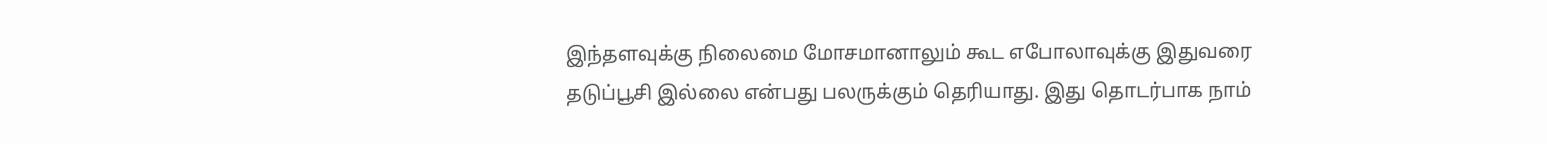இந்தளவுக்கு நிலைமை மோசமானாலும் கூட எபோலாவுக்கு இதுவரை தடுப்பூசி இல்லை என்பது பலருக்கும் தெரியாது. இது தொடர்பாக நாம்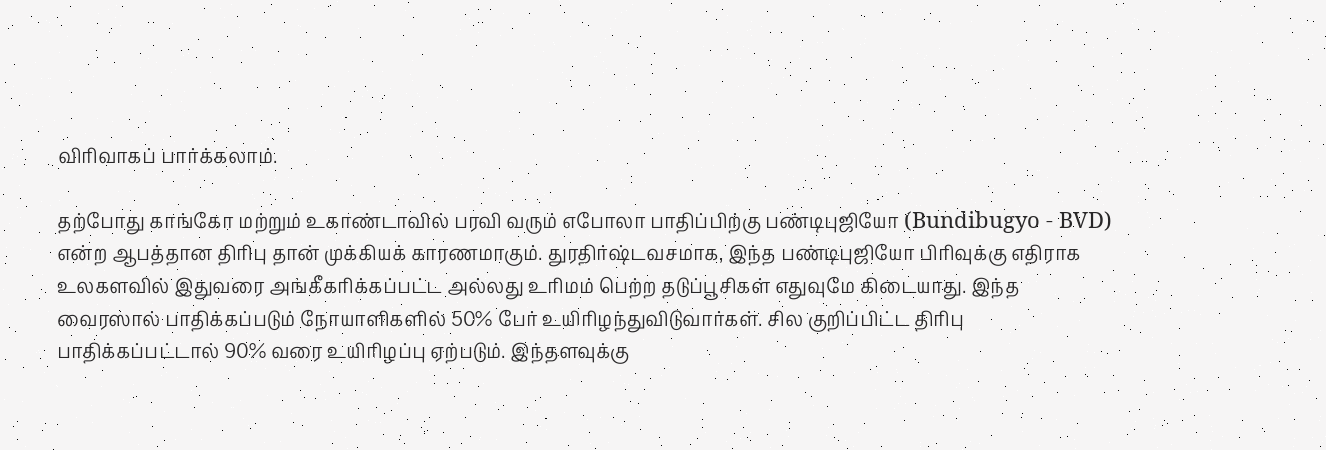விரிவாகப் பார்க்கலாம்.

தற்போது காங்கோ மற்றும் உகாண்டாவில் பரவி வரும் எபோலா பாதிப்பிற்கு பண்டிபுஜியோ (Bundibugyo - BVD) என்ற ஆபத்தான திரிபு தான் முக்கியக் காரணமாகும். துரதிர்ஷ்டவசமாக, இந்த பண்டிபுஜியோ பிரிவுக்கு எதிராக உலகளவில் இதுவரை அங்கீகரிக்கப்பட்ட அல்லது உரிமம் பெற்ற தடுப்பூசிகள் எதுவுமே கிடையாது. இந்த வைரஸால் பாதிக்கப்படும் நோயாளிகளில் 50% பேர் உயிரிழந்துவிடுவார்கள். சில குறிப்பிட்ட திரிபு பாதிக்கப்பட்டால் 90% வரை உயிரிழப்பு ஏற்படும். இந்தளவுக்கு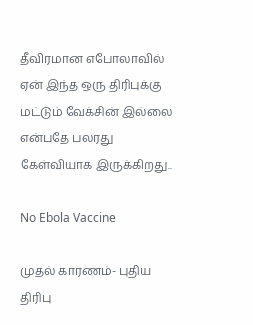தீவிரமான எபோலாவில் ஏன் இந்த ஒரு திரிபுக்கு மட்டும் வேக்சின் இல்லை என்பதே பலரது கேள்வியாக இருக்கிறது..

No Ebola Vaccine

முதல் காரணம்- புதிய திரிபு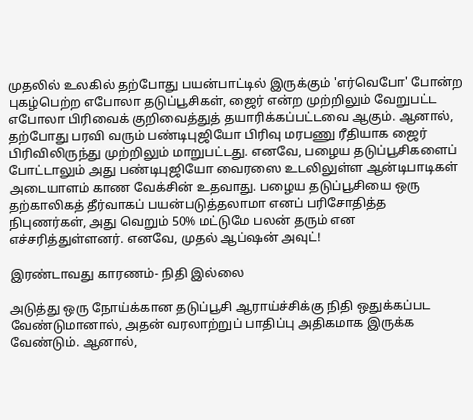முதலில் உலகில் தற்போது பயன்பாட்டில் இருக்கும் 'எர்வெபோ' போன்ற புகழ்பெற்ற எபோலா தடுப்பூசிகள், ஜைர் என்ற முற்றிலும் வேறுபட்ட எபோலா பிரிவைக் குறிவைத்துத் தயாரிக்கப்பட்டவை ஆகும். ஆனால், தற்போது பரவி வரும் பண்டிபுஜியோ பிரிவு மரபணு ரீதியாக ஜைர் பிரிவிலிருந்து முற்றிலும் மாறுபட்டது. எனவே, பழைய தடுப்பூசிகளைப் போட்டாலும் அது பண்டிபுஜியோ வைரஸை உடலிலுள்ள ஆன்டிபாடிகள் அடையாளம் காண வேக்சின் உதவாது. பழைய தடுப்பூசியை ஒரு தற்காலிகத் தீர்வாகப் பயன்படுத்தலாமா எனப் பரிசோதித்த நிபுணர்கள், அது வெறும் 50% மட்டுமே பலன் தரும் என எச்சரித்துள்ளனர். எனவே, முதல் ஆப்ஷன் அவுட்!

இரண்டாவது காரணம்- நிதி இல்லை

அடுத்து ஒரு நோய்க்கான தடுப்பூசி ஆராய்ச்சிக்கு நிதி ஒதுக்கப்பட வேண்டுமானால், அதன் வரலாற்றுப் பாதிப்பு அதிகமாக இருக்க வேண்டும். ஆனால்,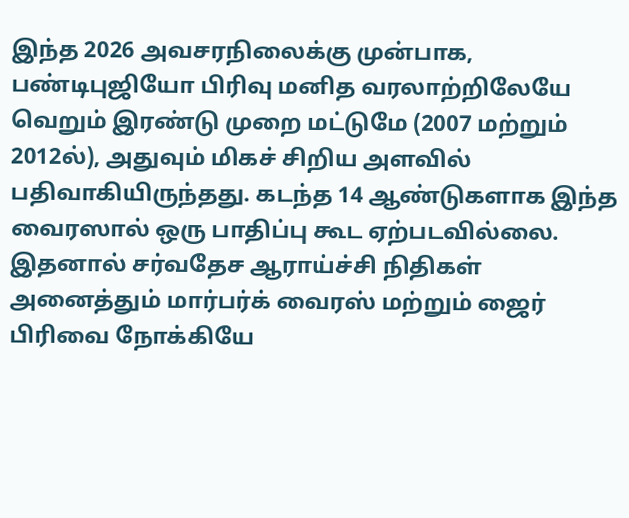இந்த 2026 அவசரநிலைக்கு முன்பாக, பண்டிபுஜியோ பிரிவு மனித வரலாற்றிலேயே வெறும் இரண்டு முறை மட்டுமே (2007 மற்றும் 2012ல்), அதுவும் மிகச் சிறிய அளவில் பதிவாகியிருந்தது. கடந்த 14 ஆண்டுகளாக இந்த வைரஸால் ஒரு பாதிப்பு கூட ஏற்படவில்லை. இதனால் சர்வதேச ஆராய்ச்சி நிதிகள் அனைத்தும் மார்பர்க் வைரஸ் மற்றும் ஜைர் பிரிவை நோக்கியே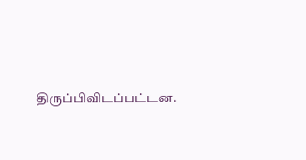திருப்பிவிடப்பட்டன.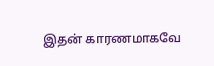இதன் காரணமாகவே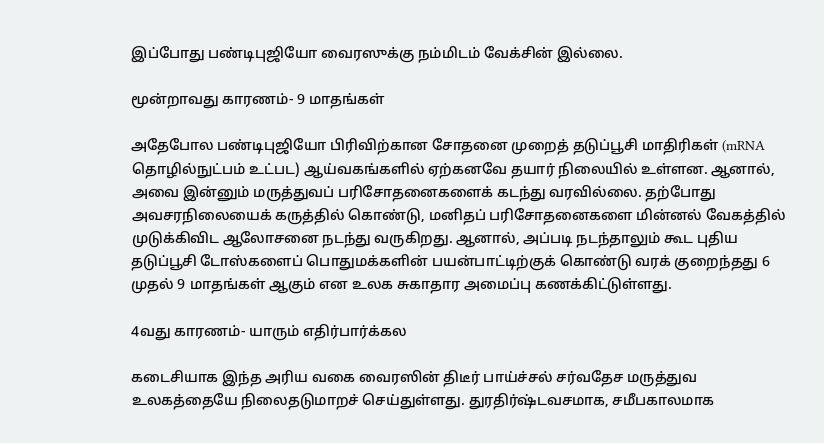இப்போது பண்டிபுஜியோ வைரஸுக்கு நம்மிடம் வேக்சின் இல்லை.

மூன்றாவது காரணம்- 9 மாதங்கள்

அதேபோல பண்டிபுஜியோ பிரிவிற்கான சோதனை முறைத் தடுப்பூசி மாதிரிகள் (mRNA தொழில்நுட்பம் உட்பட) ஆய்வகங்களில் ஏற்கனவே தயார் நிலையில் உள்ளன. ஆனால், அவை இன்னும் மருத்துவப் பரிசோதனைகளைக் கடந்து வரவில்லை. தற்போது அவசரநிலையைக் கருத்தில் கொண்டு, மனிதப் பரிசோதனைகளை மின்னல் வேகத்தில் முடுக்கிவிட ஆலோசனை நடந்து வருகிறது. ஆனால், அப்படி நடந்தாலும் கூட புதிய தடுப்பூசி டோஸ்களைப் பொதுமக்களின் பயன்பாட்டிற்குக் கொண்டு வரக் குறைந்தது 6 முதல் 9 மாதங்கள் ஆகும் என உலக சுகாதார அமைப்பு கணக்கிட்டுள்ளது.

4வது காரணம்- யாரும் எதிர்பார்க்கல

கடைசியாக இந்த அரிய வகை வைரஸின் திடீர் பாய்ச்சல் சர்வதேச மருத்துவ உலகத்தையே நிலைதடுமாறச் செய்துள்ளது. துரதிர்ஷ்டவசமாக, சமீபகாலமாக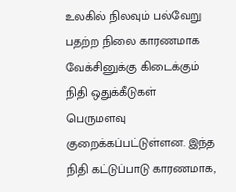உலகில் நிலவும் பல்வேறு பதற்ற நிலை காரணமாக வேக்சினுக்கு கிடைக்கும் நிதி ஒதுக்கீடுகள் பெருமளவு குறைக்கப்பட்டுள்ளன. இந்த நிதி கட்டுப்பாடு காரணமாக,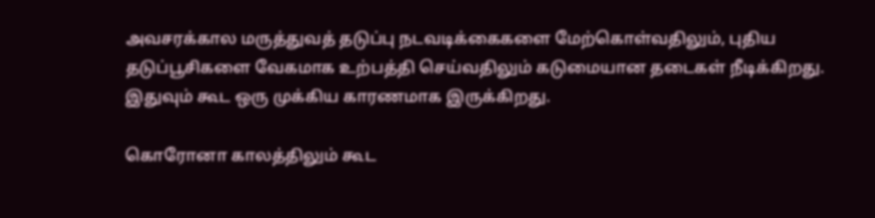அவசரக்கால மருத்துவத் தடுப்பு நடவடிக்கைகளை மேற்கொள்வதிலும், புதிய தடுப்பூசிகளை வேகமாக உற்பத்தி செய்வதிலும் கடுமையான தடைகள் நீடிக்கிறது. இதுவும் கூட ஒரு முக்கிய காரணமாக இருக்கிறது.

கொரோனா காலத்திலும் கூட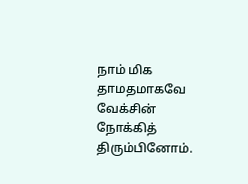நாம் மிக தாமதமாகவே வேக்சின் நோக்கித் திரும்பினோம்.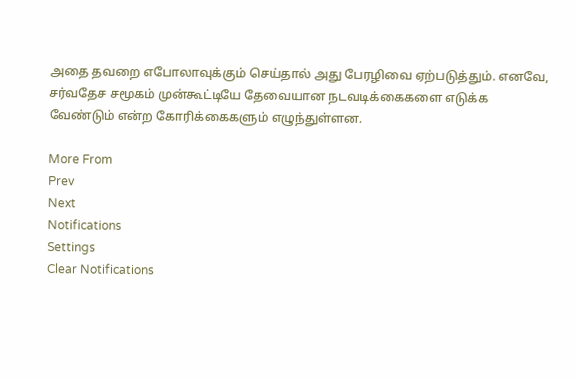அதை தவறை எபோலாவுக்கும் செய்தால் அது பேரழிவை ஏற்படுத்தும். எனவே, சர்வதேச சமூகம் முன்கூட்டியே தேவையான நடவடிக்கைகளை எடுக்க வேண்டும் என்ற கோரிக்கைகளும் எழுந்துள்ளன.

More From
Prev
Next
Notifications
Settings
Clear Notifications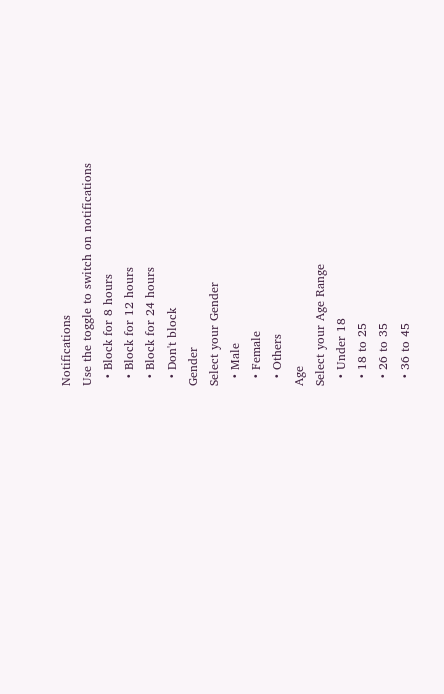Notifications
Use the toggle to switch on notifications
  • Block for 8 hours
  • Block for 12 hours
  • Block for 24 hours
  • Don't block
Gender
Select your Gender
  • Male
  • Female
  • Others
Age
Select your Age Range
  • Under 18
  • 18 to 25
  • 26 to 35
  • 36 to 45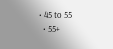• 45 to 55
  • 55+